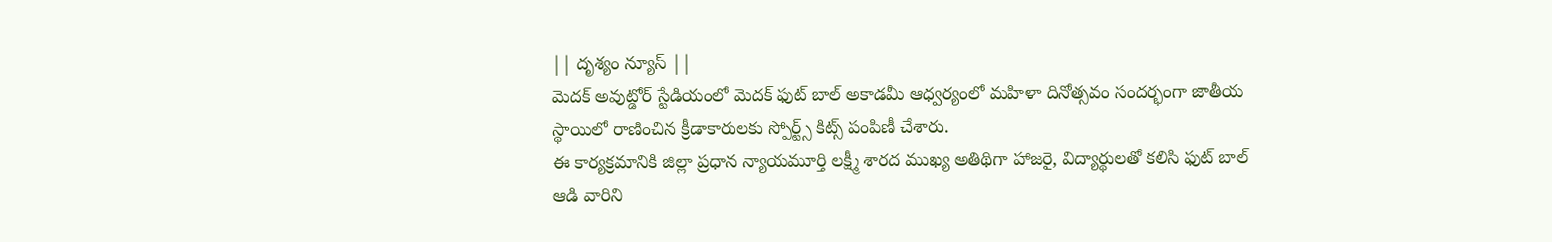|| దృశ్యం న్యూస్ ||
మెదక్ అవుట్డోర్ స్టేడియంలో మెదక్ ఫుట్ బాల్ అకాడమీ ఆధ్వర్యంలో మహిళా దినోత్సవం సందర్భంగా జాతీయ స్థాయిలో రాణించిన క్రీడాకారులకు స్పోర్ట్స్ కిట్స్ పంపిణీ చేశారు.
ఈ కార్యక్రమానికి జిల్లా ప్రధాన న్యాయమూర్తి లక్ష్మీ శారద ముఖ్య అతిథిగా హాజరై, విద్యార్థులతో కలిసి ఫుట్ బాల్ ఆడి వారిని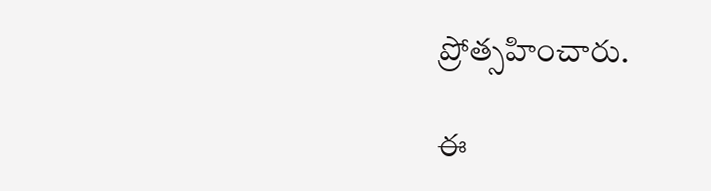ప్రోత్సహించారు.

ఈ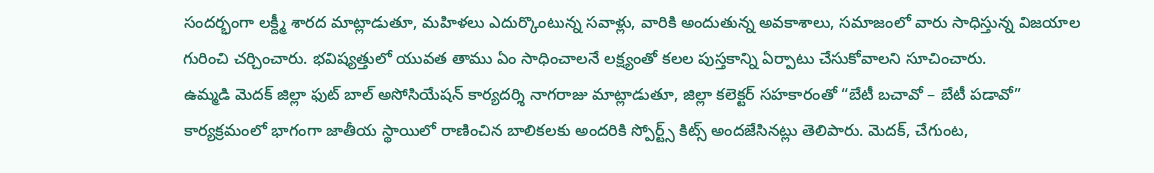సందర్భంగా లక్ద్మీ శారద మాట్లాడుతూ, మహిళలు ఎదుర్కొంటున్న సవాళ్లు, వారికి అందుతున్న అవకాశాలు, సమాజంలో వారు సాధిస్తున్న విజయాల గురించి చర్చించారు. భవిష్యత్తులో యువత తాము ఏం సాధించాలనే లక్ష్యంతో కలల పుస్తకాన్ని ఏర్పాటు చేసుకోవాలని సూచించారు.
ఉమ్మడి మెదక్ జిల్లా ఫుట్ బాల్ అసోసియేషన్ కార్యదర్శి నాగరాజు మాట్లాడుతూ, జిల్లా కలెక్టర్ సహకారంతో “బేటీ బచావో – బేటీ పడావో” కార్యక్రమంలో భాగంగా జాతీయ స్థాయిలో రాణించిన బాలికలకు అందరికి స్పోర్ట్స్ కిట్స్ అందజేసినట్లు తెలిపారు. మెదక్, చేగుంట,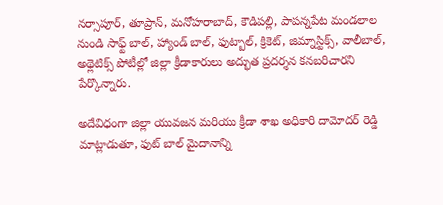నర్సాపూర్, తూప్రాన్, మనోహరాబాద్, కౌడిపల్లి, పాపన్నపేట మండలాల నుండి సాఫ్ట్ బాల్, హ్యాండ్ బాల్, ఫుట్బాల్, క్రికెట్, జిమ్నాస్టిక్స్, వాలీబాల్, అథ్లెటిక్స్ పోటీల్లో జిల్లా క్రీడాకారులు అద్భుత ప్రదర్శన కనబరిచారని పేర్కొన్నారు.

అదేవిధంగా జిల్లా యువజన మరియు క్రీడా శాఖ అధికారి దామోదర్ రెడ్డి మాట్లాడుతూ, ఫుట్ బాల్ మైదానాన్ని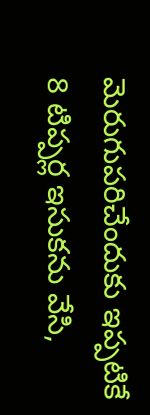మెరుగుపరిచేందుకు ఇప్పటికే 8 టిప్పర్ల ఇసుకను వేసి,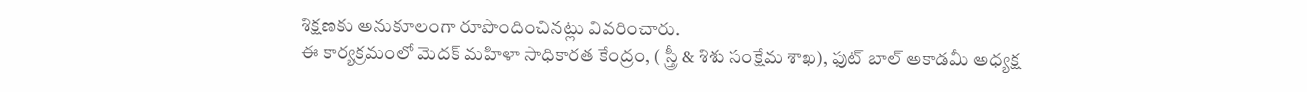శిక్షణకు అనుకూలంగా రూపొందించినట్లు వివరించారు.
ఈ కార్యక్రమంలో మెదక్ మహిళా సాధికారత కేంద్రం, ( స్త్రీ & శిశు సంక్షేమ శాఖ), ఫుట్ బాల్ అకాడమీ అధ్యక్ష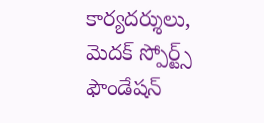కార్యదర్శులు, మెదక్ స్పోర్ట్స్ ఫౌండేషన్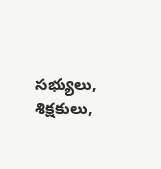సభ్యులు, శిక్షకులు,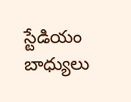స్టేడియం బాధ్యులు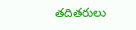తదితరులు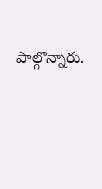పాల్గొన్నారు.